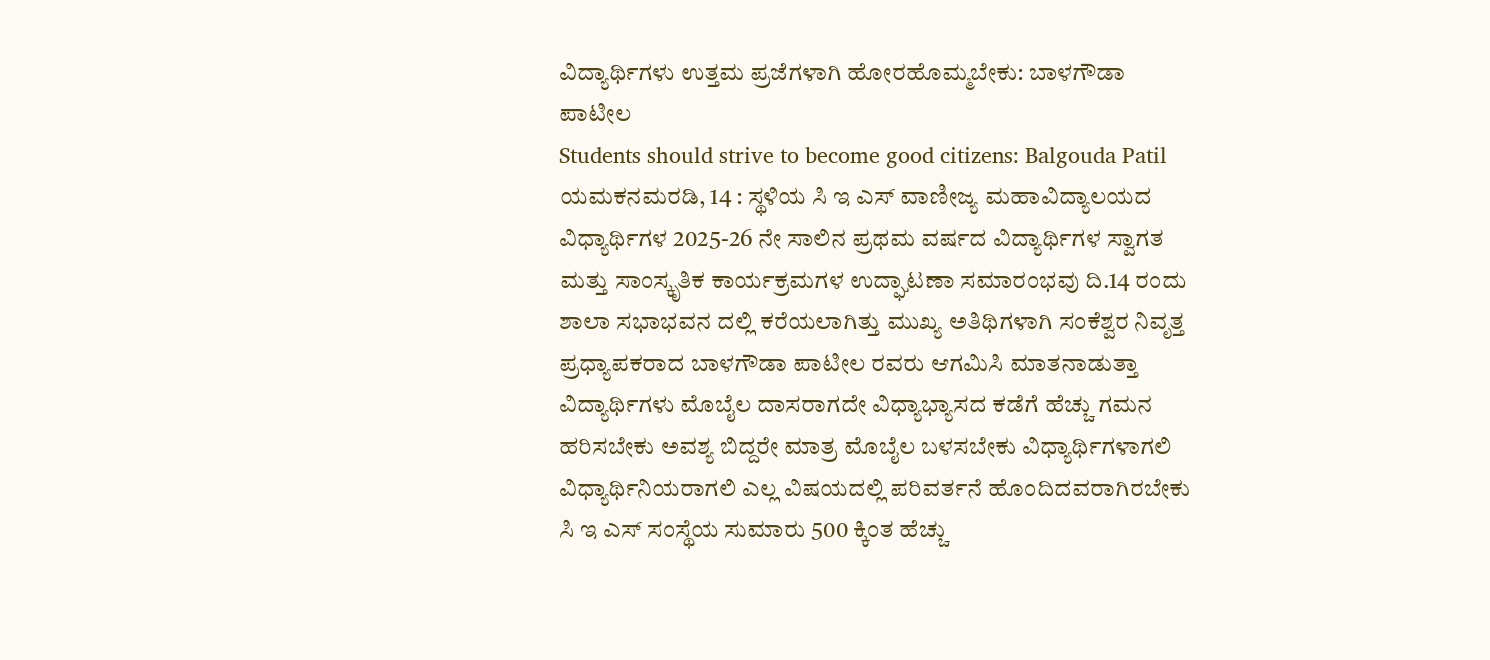ವಿದ್ಯಾರ್ಥಿಗಳು ಉತ್ತಮ ಪ್ರಜೆಗಳಾಗಿ ಹೋರಹೊಮ್ಮಬೇಕು: ಬಾಳಗೌಡಾ ಪಾಟೀಲ
Students should strive to become good citizens: Balgouda Patil
ಯಮಕನಮರಡಿ, 14 : ಸ್ಥಳಿಯ ಸಿ ಇ ಎಸ್ ವಾಣೀಜ್ಯ ಮಹಾವಿದ್ಯಾಲಯದ ವಿಧ್ಯಾರ್ಥಿಗಳ 2025-26 ನೇ ಸಾಲಿನ ಪ್ರಥಮ ವರ್ಷದ ವಿದ್ಯಾರ್ಥಿಗಳ ಸ್ವಾಗತ ಮತ್ತು ಸಾಂಸ್ಕೃತಿಕ ಕಾರ್ಯಕ್ರಮಗಳ ಉದ್ಘಾಟಣಾ ಸಮಾರಂಭವು ದಿ.14 ರಂದು ಶಾಲಾ ಸಭಾಭವನ ದಲ್ಲಿ ಕರೆಯಲಾಗಿತ್ತು ಮುಖ್ಯ ಅತಿಥಿಗಳಾಗಿ ಸಂಕೆಶ್ವರ ನಿವೃತ್ತ ಪ್ರಧ್ಯಾಪಕರಾದ ಬಾಳಗೌಡಾ ಪಾಟೀಲ ರವರು ಆಗಮಿಸಿ ಮಾತನಾಡುತ್ತಾ ವಿದ್ಯಾರ್ಥಿಗಳು ಮೊಬೈಲ ದಾಸರಾಗದೇ ವಿಧ್ಯಾಭ್ಯಾಸದ ಕಡೆಗೆ ಹೆಚ್ಚು ಗಮನ ಹರಿಸಬೇಕು ಅವಶ್ಯ ಬಿದ್ದರೇ ಮಾತ್ರ ಮೊಬೈಲ ಬಳಸಬೇಕು ವಿಧ್ಯಾರ್ಥಿಗಳಾಗಲಿ ವಿಧ್ಯಾರ್ಥಿನಿಯರಾಗಲಿ ಎಲ್ಲ ವಿಷಯದಲ್ಲಿ ಪರಿವರ್ತನೆ ಹೊಂದಿದವರಾಗಿರಬೇಕು ಸಿ ಇ ಎಸ್ ಸಂಸ್ಥೆಯ ಸುಮಾರು 500 ಕ್ಕಿಂತ ಹೆಚ್ಚು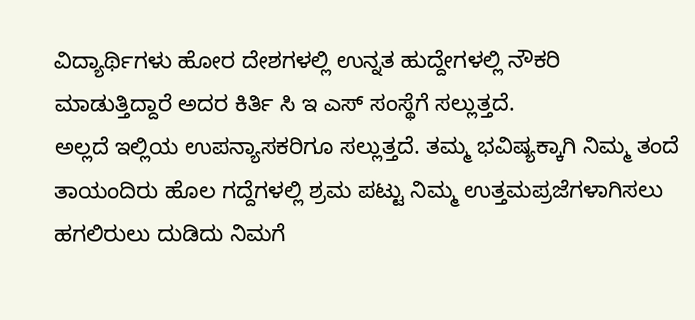ವಿದ್ಯಾರ್ಥಿಗಳು ಹೋರ ದೇಶಗಳಲ್ಲಿ ಉನ್ನತ ಹುದ್ದೇಗಳಲ್ಲಿ ನೌಕರಿ ಮಾಡುತ್ತಿದ್ದಾರೆ ಅದರ ಕಿರ್ತಿ ಸಿ ಇ ಎಸ್ ಸಂಸ್ಥೆಗೆ ಸಲ್ಲುತ್ತದೆ.
ಅಲ್ಲದೆ ಇಲ್ಲಿಯ ಉಪನ್ಯಾಸಕರಿಗೂ ಸಲ್ಲುತ್ತದೆ. ತಮ್ಮ ಭವಿಷ್ಯಕ್ಕಾಗಿ ನಿಮ್ಮ ತಂದೆ ತಾಯಂದಿರು ಹೊಲ ಗದ್ದೆಗಳಲ್ಲಿ ಶ್ರಮ ಪಟ್ಟು ನಿಮ್ಮ ಉತ್ತಮಪ್ರಜೆಗಳಾಗಿಸಲು ಹಗಲಿರುಲು ದುಡಿದು ನಿಮಗೆ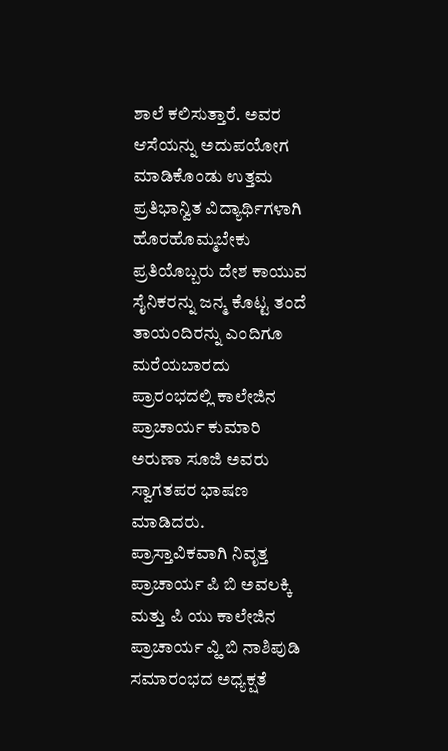ಶಾಲೆ ಕಲಿಸುತ್ತಾರೆ. ಅವರ ಆಸೆಯನ್ನು ಅದುಪಯೋಗ ಮಾಡಿಕೊಂಡು ಉತ್ತಮ ಪ್ರತಿಭಾನ್ವಿತ ವಿದ್ಯಾರ್ಥಿಗಳಾಗಿ ಹೊರಹೊಮ್ಮಬೇಕು ಪ್ರತಿಯೊಬ್ಬರು ದೇಶ ಕಾಯುವ ಸೈನಿಕರನ್ನು ಜನ್ಮ ಕೊಟ್ಟ ತಂದೆ ತಾಯಂದಿರನ್ನು ಎಂದಿಗೂ ಮರೆಯಬಾರದು ಪ್ರಾರಂಭದಲ್ಲಿ ಕಾಲೇಜಿನ ಪ್ರಾಚಾರ್ಯ ಕುಮಾರಿ ಅರುಣಾ ಸೂಜಿ ಅವರು ಸ್ವಾಗತಪರ ಭಾಷಣ ಮಾಡಿದರು.
ಪ್ರಾಸ್ತಾವಿಕವಾಗಿ ನಿವೃತ್ತ ಪ್ರಾಚಾರ್ಯ ಪಿ ಬಿ ಅವಲಕ್ಕಿ ಮತ್ತು ಪಿ ಯು ಕಾಲೇಜಿನ ಪ್ರಾಚಾರ್ಯ ವ್ಹಿ ಬಿ ನಾಶಿಪುಡಿ ಸಮಾರಂಭದ ಅಧ್ಯಕ್ಷತೆ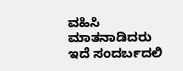ವಹಿಸಿ ಮಾತನಾಡಿದರು ಇದೆ ಸಂದರ್ಬದಲಿ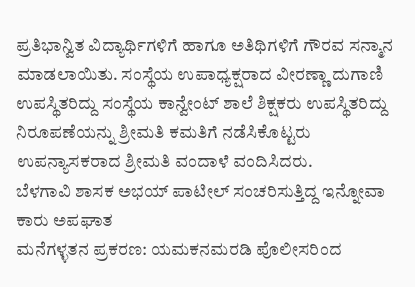ಪ್ರತಿಭಾನ್ವಿತ ವಿದ್ಯಾರ್ಥಿಗಳಿಗೆ ಹಾಗೂ ಅತಿಥಿಗಳಿಗೆ ಗೌರವ ಸನ್ಮಾನ ಮಾಡಲಾಯಿತು. ಸಂಸ್ಥೆಯ ಉಪಾಧ್ಯಕ್ಷರಾದ ವೀರಣ್ಣಾ ದುಗಾಣಿ ಉಪಸ್ಥಿತರಿದ್ದು ಸಂಸ್ಥೆಯ ಕಾನ್ವೇಂಟ್ ಶಾಲೆ ಶಿಕ್ಷಕರು ಉಪಸ್ಥಿತರಿದ್ದು ನಿರೂಪಣೆಯನ್ನು ಶ್ರೀಮತಿ ಕಮತಿಗೆ ನಡೆಸಿಕೊಟ್ಟರು ಉಪನ್ಯಾಸಕರಾದ ಶ್ರೀಮತಿ ವಂದಾಳೆ ವಂದಿಸಿದರು.
ಬೆಳಗಾವಿ ಶಾಸಕ ಅಭಯ್ ಪಾಟೀಲ್ ಸಂಚರಿಸುತ್ತಿದ್ದ ಇನ್ನೋವಾ ಕಾರು ಅಪಘಾತ
ಮನೆಗಳ್ಳತನ ಪ್ರಕರಣ: ಯಮಕನಮರಡಿ ಪೊಲೀಸರಿಂದ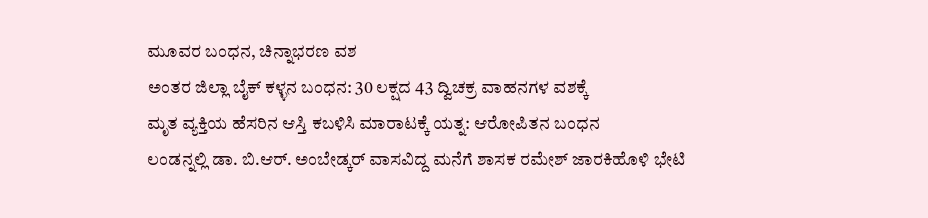ಮೂವರ ಬಂಧನ, ಚಿನ್ನಾಭರಣ ವಶ
ಅಂತರ ಜಿಲ್ಲಾ ಬೈಕ್ ಕಳ್ಳನ ಬಂಧನ: 30 ಲಕ್ಷದ 43 ದ್ವಿಚಕ್ರ ವಾಹನಗಳ ವಶಕ್ಕೆ
ಮೃತ ವ್ಯಕ್ತಿಯ ಹೆಸರಿನ ಆಸ್ತಿ ಕಬಳಿಸಿ ಮಾರಾಟಕ್ಕೆ ಯತ್ನ: ಆರೋಪಿತನ ಬಂಧನ
ಲಂಡನ್ನಲ್ಲಿ ಡಾ. ಬಿ.ಆರ್. ಅಂಬೇಡ್ಕರ್ ವಾಸವಿದ್ದ ಮನೆಗೆ ಶಾಸಕ ರಮೇಶ್ ಜಾರಕಿಹೊಳಿ ಭೇಟಿ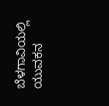ಬೆಳಗಾವಿಯಲ್ಲಿ ಯುವಕನ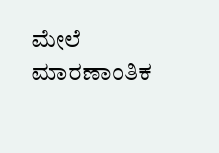ಮೇಲೆ ಮಾರಣಾಂತಿಕ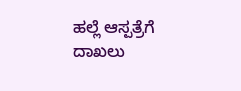ಹಲ್ಲೆ ಆಸ್ಪತ್ರೆಗೆ ದಾಖಲು